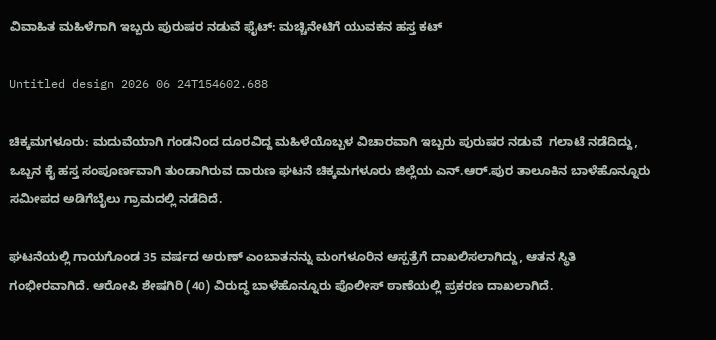ವಿವಾಹಿತ ಮಹಿಳೆಗಾಗಿ ಇಬ್ಬರು ಪುರುಷರ ನಡುವೆ ಫೈಟ್: ಮಚ್ಚಿನೇಟಿಗೆ ಯುವಕನ ಹಸ್ತ ಕಟ್

Untitled design 2026 06 24T154602.688

ಚಿಕ್ಕಮಗಳೂರು: ಮದುವೆಯಾಗಿ ಗಂಡನಿಂದ ದೂರವಿದ್ದ ಮಹಿಳೆಯೊಬ್ಬಳ ವಿಚಾರವಾಗಿ ಇಬ್ಬರು ಪುರುಷರ ನಡುವೆ  ಗಲಾಟೆ ನಡೆದಿದ್ದು, ಒಬ್ಬನ ಕೈ ಹಸ್ತ ಸಂಪೂರ್ಣವಾಗಿ ತುಂಡಾಗಿರುವ ದಾರುಣ ಘಟನೆ ಚಿಕ್ಕಮಗಳೂರು ಜಿಲ್ಲೆಯ ಎನ್.ಆರ್.ಪುರ ತಾಲೂಕಿನ ಬಾಳೆಹೊನ್ನೂರು ಸಮೀಪದ ಅಡಿಗೆಬೈಲು ಗ್ರಾಮದಲ್ಲಿ ನಡೆದಿದೆ.

ಘಟನೆಯಲ್ಲಿ ಗಾಯಗೊಂಡ 35 ವರ್ಷದ ಅರುಣ್ ಎಂಬಾತನನ್ನು ಮಂಗಳೂರಿನ ಆಸ್ಪತ್ರೆಗೆ ದಾಖಲಿಸಲಾಗಿದ್ದು, ಆತನ ಸ್ಥಿತಿ ಗಂಭೀರವಾಗಿದೆ. ಆರೋಪಿ ಶೇಷಗಿರಿ (40) ವಿರುದ್ಧ ಬಾಳೆಹೊನ್ನೂರು ಪೊಲೀಸ್ ಠಾಣೆಯಲ್ಲಿ ಪ್ರಕರಣ ದಾಖಲಾಗಿದೆ.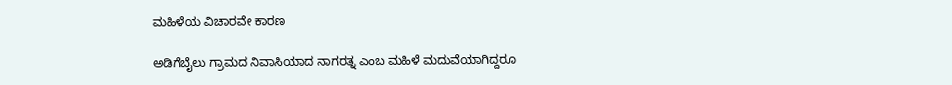ಮಹಿಳೆಯ ವಿಚಾರವೇ ಕಾರಣ

ಅಡಿಗೆಬೈಲು ಗ್ರಾಮದ ನಿವಾಸಿಯಾದ ನಾಗರತ್ನ ಎಂಬ ಮಹಿಳೆ ಮದುವೆಯಾಗಿದ್ದರೂ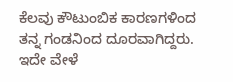ಕೆಲವು ಕೌಟುಂಬಿಕ ಕಾರಣಗಳಿಂದ ತನ್ನ ಗಂಡನಿಂದ ದೂರವಾಗಿದ್ದರು. ಇದೇ ವೇಳೆ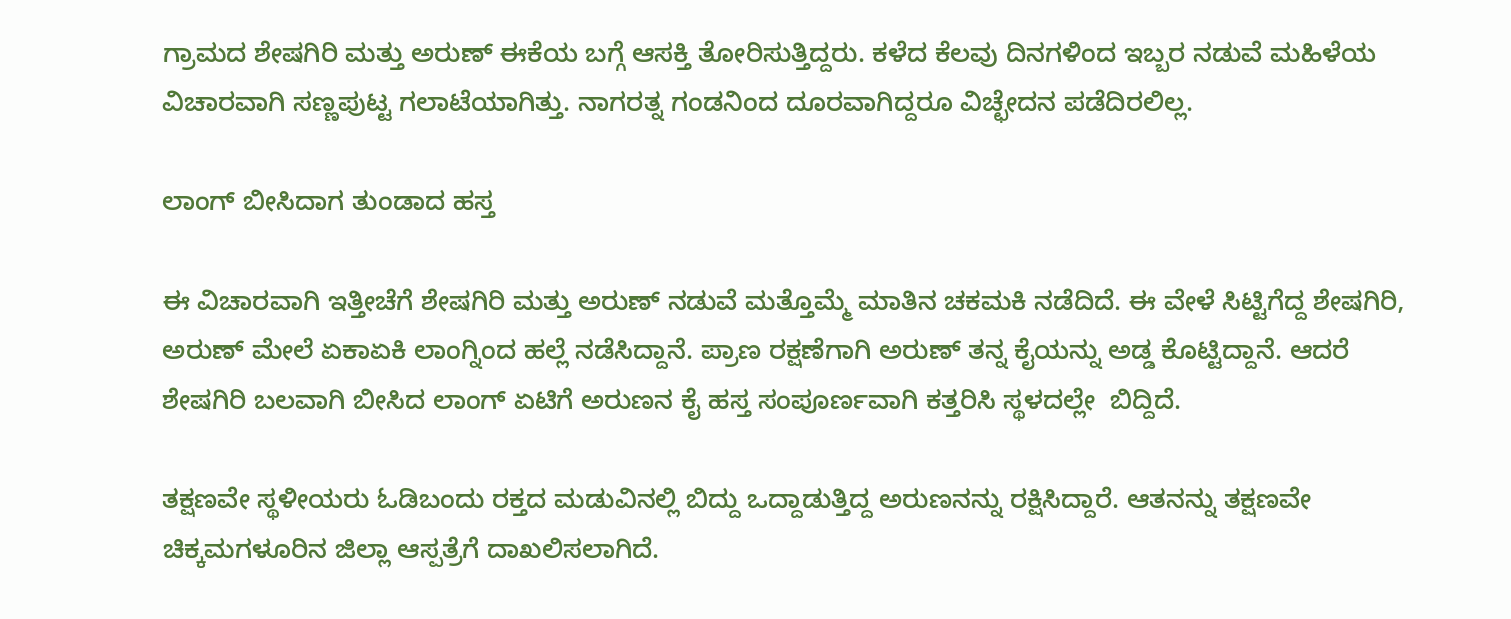ಗ್ರಾಮದ ಶೇಷಗಿರಿ ಮತ್ತು ಅರುಣ್ ಈಕೆಯ ಬಗ್ಗೆ ಆಸಕ್ತಿ ತೋರಿಸುತ್ತಿದ್ದರು. ಕಳೆದ ಕೆಲವು ದಿನಗಳಿಂದ ಇಬ್ಬರ ನಡುವೆ ಮಹಿಳೆಯ ವಿಚಾರವಾಗಿ ಸಣ್ಣಪುಟ್ಟ ಗಲಾಟೆಯಾಗಿತ್ತು. ನಾಗರತ್ನ ಗಂಡನಿಂದ ದೂರವಾಗಿದ್ದರೂ ವಿಚ್ಛೇದನ ಪಡೆದಿರಲಿಲ್ಲ.

ಲಾಂಗ್ ಬೀಸಿದಾಗ ತುಂಡಾದ ಹಸ್ತ

ಈ ವಿಚಾರವಾಗಿ ಇತ್ತೀಚೆಗೆ ಶೇಷಗಿರಿ ಮತ್ತು ಅರುಣ್ ನಡುವೆ ಮತ್ತೊಮ್ಮೆ ಮಾತಿನ ಚಕಮಕಿ ನಡೆದಿದೆ. ಈ ವೇಳೆ ಸಿಟ್ಟಿಗೆದ್ದ ಶೇಷಗಿರಿ, ಅರುಣ್ ಮೇಲೆ ಏಕಾಏಕಿ ಲಾಂಗ್ನಿಂದ ಹಲ್ಲೆ ನಡೆಸಿದ್ದಾನೆ. ಪ್ರಾಣ ರಕ್ಷಣೆಗಾಗಿ ಅರುಣ್ ತನ್ನ ಕೈಯನ್ನು ಅಡ್ಡ ಕೊಟ್ಟಿದ್ದಾನೆ. ಆದರೆ ಶೇಷಗಿರಿ ಬಲವಾಗಿ ಬೀಸಿದ ಲಾಂಗ್ ಏಟಿಗೆ ಅರುಣನ ಕೈ ಹಸ್ತ ಸಂಪೂರ್ಣವಾಗಿ ಕತ್ತರಿಸಿ ಸ್ಥಳದಲ್ಲೇ  ಬಿದ್ದಿದೆ.

ತಕ್ಷಣವೇ ಸ್ಥಳೀಯರು ಓಡಿಬಂದು ರಕ್ತದ ಮಡುವಿನಲ್ಲಿ ಬಿದ್ದು ಒದ್ದಾಡುತ್ತಿದ್ದ ಅರುಣನನ್ನು ರಕ್ಷಿಸಿದ್ದಾರೆ. ಆತನನ್ನು ತಕ್ಷಣವೇ ಚಿಕ್ಕಮಗಳೂರಿನ ಜಿಲ್ಲಾ ಆಸ್ಪತ್ರೆಗೆ ದಾಖಲಿಸಲಾಗಿದೆ.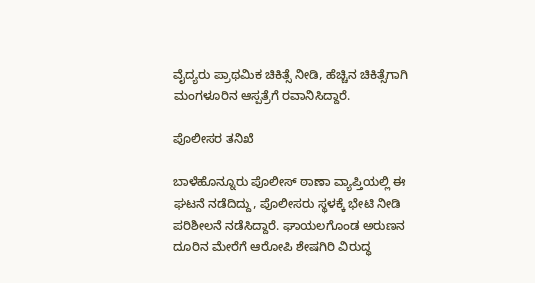ವೈದ್ಯರು ಪ್ರಾಥಮಿಕ ಚಿಕಿತ್ಸೆ ನೀಡಿ, ಹೆಚ್ಚಿನ ಚಿಕಿತ್ಸೆಗಾಗಿ ಮಂಗಳೂರಿನ ಆಸ್ಪತ್ರೆಗೆ ರವಾನಿಸಿದ್ದಾರೆ.

ಪೊಲೀಸರ ತನಿಖೆ

ಬಾಳೆಹೊನ್ನೂರು ಪೊಲೀಸ್ ಠಾಣಾ ವ್ಯಾಪ್ತಿಯಲ್ಲಿ ಈ ಘಟನೆ ನಡೆದಿದ್ದು, ಪೊಲೀಸರು ಸ್ಥಳಕ್ಕೆ ಭೇಟಿ ನೀಡಿ ಪರಿಶೀಲನೆ ನಡೆಸಿದ್ದಾರೆ. ಘಾಯಲಗೊಂಡ ಅರುಣನ ದೂರಿನ ಮೇರೆಗೆ ಆರೋಪಿ ಶೇಷಗಿರಿ ವಿರುದ್ಧ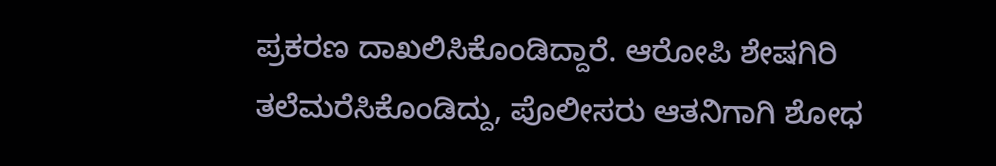ಪ್ರಕರಣ ದಾಖಲಿಸಿಕೊಂಡಿದ್ದಾರೆ. ಆರೋಪಿ ಶೇಷಗಿರಿ ತಲೆಮರೆಸಿಕೊಂಡಿದ್ದು, ಪೊಲೀಸರು ಆತನಿಗಾಗಿ ಶೋಧ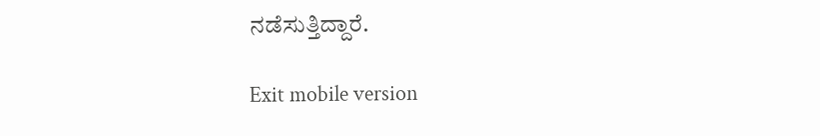ನಡೆಸುತ್ತಿದ್ದಾರೆ.

Exit mobile version